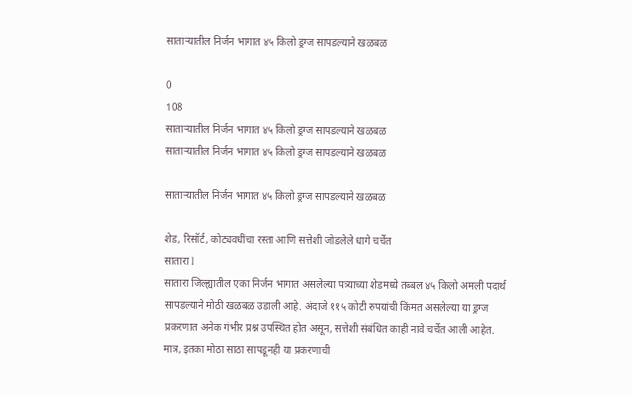सातार्‍यातील निर्जन भागात ४५ किलो ड्रग्ज सापडल्याने खळबळ

0
108
सातार्‍यातील निर्जन भागात ४५ किलो ड्रग्ज सापडल्याने खळबळ
सातार्‍यातील निर्जन भागात ४५ किलो ड्रग्ज सापडल्याने खळबळ

सातार्‍यातील निर्जन भागात ४५ किलो ड्रग्ज सापडल्याने खळबळ

शेड, रिसॉर्ट, कोट्यवधींचा रस्ता आणि सत्तेशी जोडलेले धागे चर्चेत
सातारा l
सातारा जिल्ह्यातील एका निर्जन भागात असलेल्या पत्र्याच्या शेडमध्ये तब्बल ४५ किलो अमली पदार्थ सापडल्याने मोठी खळबळ उडाली आहे. अंदाजे ११५ कोटी रुपयांची किंमत असलेल्या या ड्रग्ज प्रकरणात अनेक गंभीर प्रश्न उपस्थित होत असून, सत्तेशी संबंधित काही नावे चर्चेत आली आहेत. मात्र, इतका मोठा साठा सापडूनही या प्रकरणाची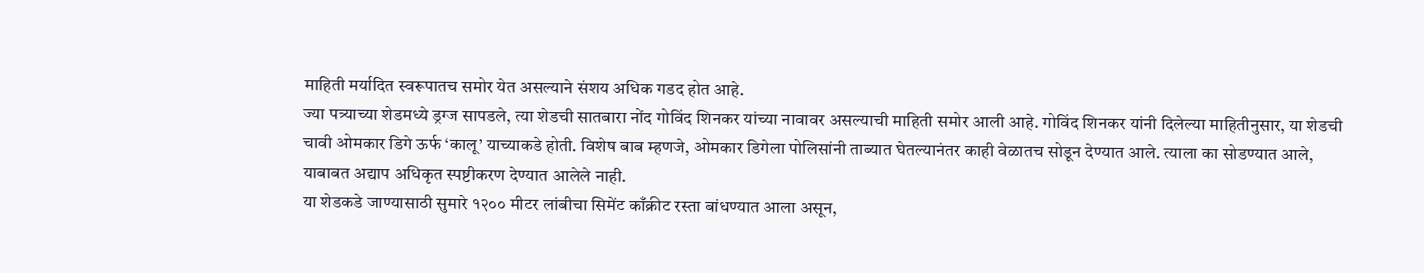माहिती मर्यादित स्वरूपातच समोर येत असल्याने संशय अधिक गडद होत आहे.
ज्या पत्र्याच्या शेडमध्ये ड्रग्ज सापडले, त्या शेडची सातबारा नोंद गोविंद शिनकर यांच्या नावावर असल्याची माहिती समोर आली आहे. गोविंद शिनकर यांनी दिलेल्या माहितीनुसार, या शेडची चावी ओमकार डिगे ऊर्फ ‘कालू’ याच्याकडे होती. विशेष बाब म्हणजे, ओमकार डिगेला पोलिसांनी ताब्यात घेतल्यानंतर काही वेळातच सोडून देण्यात आले. त्याला का सोडण्यात आले, याबाबत अद्याप अधिकृत स्पष्टीकरण देण्यात आलेले नाही.
या शेडकडे जाण्यासाठी सुमारे १२०० मीटर लांबीचा सिमेंट काँक्रीट रस्ता बांधण्यात आला असून,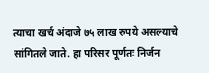त्याचा खर्च अंदाजे ७५ लाख रुपये असल्याचे सांगितले जाते. हा परिसर पूर्णतः निर्जन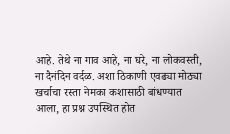आहे. तेथे ना गाव आहे, ना घरे, ना लोकवस्ती, ना दैनंदिन वर्दळ. अशा ठिकाणी एवढ्या मोठ्या खर्चाचा रस्ता नेमका कशासाठी बांधण्यात आला, हा प्रश्न उपस्थित होत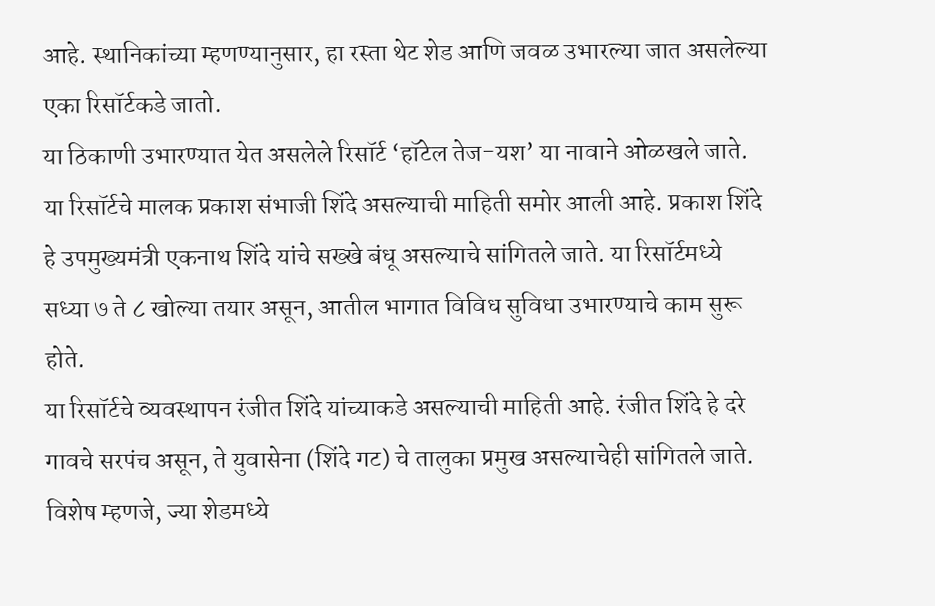आहे. स्थानिकांच्या म्हणण्यानुसार, हा रस्ता थेट शेड आणि जवळ उभारल्या जात असलेल्या एका रिसॉर्टकडे जातो.
या ठिकाणी उभारण्यात येत असलेले रिसॉर्ट ‘हॉटेल तेज-यश’ या नावाने ओळखले जाते. या रिसॉर्टचे मालक प्रकाश संभाजी शिंदे असल्याची माहिती समोर आली आहे. प्रकाश शिंदे हे उपमुख्यमंत्री एकनाथ शिंदे यांचे सख्खे बंधू असल्याचे सांगितले जाते. या रिसॉर्टमध्ये सध्या ७ ते ८ खोल्या तयार असून, आतील भागात विविध सुविधा उभारण्याचे काम सुरू होते.
या रिसॉर्टचे व्यवस्थापन रंजीत शिंदे यांच्याकडे असल्याची माहिती आहे. रंजीत शिंदे हे दरे गावचे सरपंच असून, ते युवासेना (शिंदे गट) चे तालुका प्रमुख असल्याचेही सांगितले जाते. विशेष म्हणजे, ज्या शेडमध्ये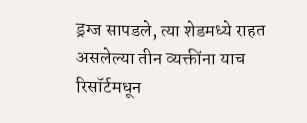ड्रग्ज सापडले, त्या शेडमध्ये राहत असलेल्या तीन व्यक्तींना याच रिसॉर्टमधून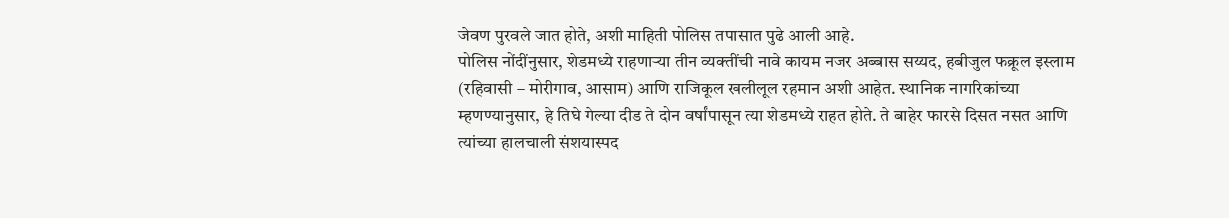जेवण पुरवले जात होते, अशी माहिती पोलिस तपासात पुढे आली आहे.
पोलिस नोंदींनुसार, शेडमध्ये राहणाऱ्या तीन व्यक्तींची नावे कायम नजर अब्बास सय्यद, हबीजुल फक्रूल इस्लाम (रहिवासी – मोरीगाव, आसाम) आणि राजिकूल खलीलूल रहमान अशी आहेत. स्थानिक नागरिकांच्या म्हणण्यानुसार, हे तिघे गेल्या दीड ते दोन वर्षांपासून त्या शेडमध्ये राहत होते. ते बाहेर फारसे दिसत नसत आणि त्यांच्या हालचाली संशयास्पद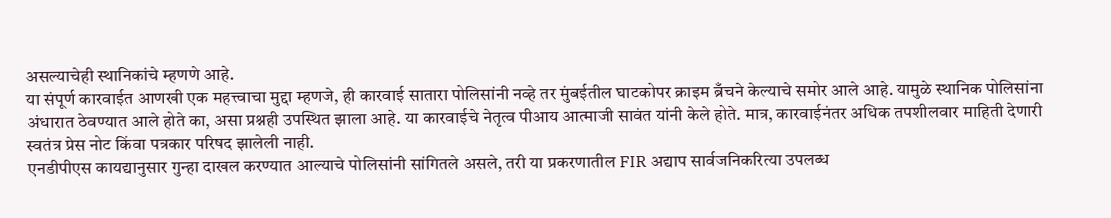असल्याचेही स्थानिकांचे म्हणणे आहे.
या संपूर्ण कारवाईत आणखी एक महत्त्वाचा मुद्दा म्हणजे, ही कारवाई सातारा पोलिसांनी नव्हे तर मुंबईतील घाटकोपर क्राइम ब्रँचने केल्याचे समोर आले आहे. यामुळे स्थानिक पोलिसांना अंधारात ठेवण्यात आले होते का, असा प्रश्नही उपस्थित झाला आहे. या कारवाईचे नेतृत्व पीआय आत्माजी सावंत यांनी केले होते. मात्र, कारवाईनंतर अधिक तपशीलवार माहिती देणारी स्वतंत्र प्रेस नोट किंवा पत्रकार परिषद झालेली नाही.
एनडीपीएस कायद्यानुसार गुन्हा दाखल करण्यात आल्याचे पोलिसांनी सांगितले असले, तरी या प्रकरणातील FIR अद्याप सार्वजनिकरित्या उपलब्ध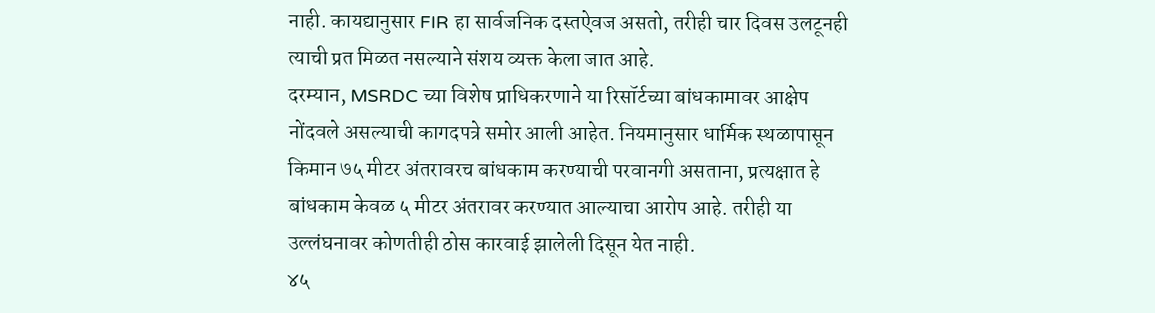नाही. कायद्यानुसार FIR हा सार्वजनिक दस्तऐवज असतो, तरीही चार दिवस उलटूनही त्याची प्रत मिळत नसल्याने संशय व्यक्त केला जात आहे.
दरम्यान, MSRDC च्या विशेष प्राधिकरणाने या रिसॉर्टच्या बांधकामावर आक्षेप नोंदवले असल्याची कागदपत्रे समोर आली आहेत. नियमानुसार धार्मिक स्थळापासून किमान ७५ मीटर अंतरावरच बांधकाम करण्याची परवानगी असताना, प्रत्यक्षात हे बांधकाम केवळ ५ मीटर अंतरावर करण्यात आल्याचा आरोप आहे. तरीही या उल्लंघनावर कोणतीही ठोस कारवाई झालेली दिसून येत नाही.
४५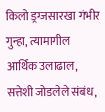किलो ड्रग्जसारखा गंभीर गुन्हा, त्यामागील आर्थिक उलाढाल, सत्तेशी जोडलेले संबंध,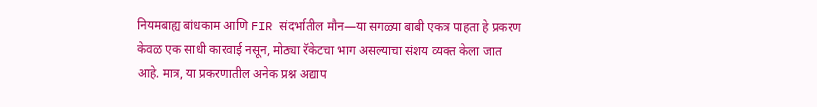नियमबाह्य बांधकाम आणि FIR संदर्भातील मौन—या सगळ्या बाबी एकत्र पाहता हे प्रकरण केवळ एक साधी कारवाई नसून, मोठ्या रॅकेटचा भाग असल्याचा संशय व्यक्त केला जात आहे. मात्र, या प्रकरणातील अनेक प्रश्न अद्याप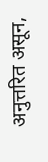अनुत्तरित असून,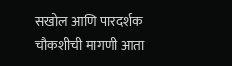सखोल आणि पारदर्शक चौकशीची मागणी आता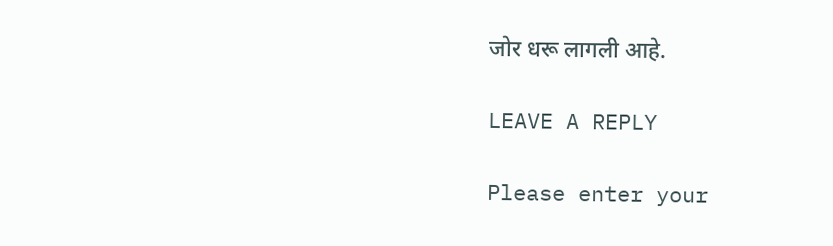जोर धरू लागली आहे.

LEAVE A REPLY

Please enter your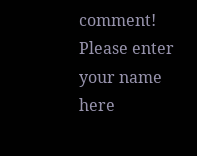comment!
Please enter your name here